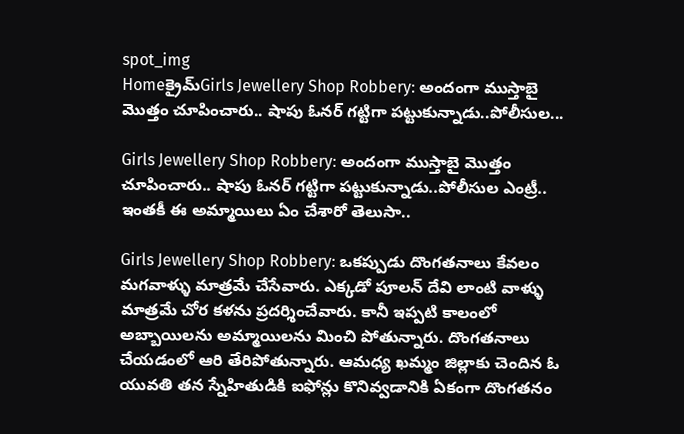spot_img
Homeక్రైమ్‌Girls Jewellery Shop Robbery: అందంగా ముస్తాబై మొత్తం చూపించారు.. షాపు ఓనర్ గట్టిగా పట్టుకున్నాడు..పోలీసుల...

Girls Jewellery Shop Robbery: అందంగా ముస్తాబై మొత్తం చూపించారు.. షాపు ఓనర్ గట్టిగా పట్టుకున్నాడు..పోలీసుల ఎంట్రీ.. ఇంతకీ ఈ అమ్మాయిలు ఏం చేశారో తెలుసా..

Girls Jewellery Shop Robbery: ఒకప్పుడు దొంగతనాలు కేవలం మగవాళ్ళు మాత్రమే చేసేవారు. ఎక్కడో పూలన్ దేవి లాంటి వాళ్ళు మాత్రమే చోర కళను ప్రదర్శించేవారు. కానీ ఇప్పటి కాలంలో అబ్బాయిలను అమ్మాయిలను మించి పోతున్నారు. దొంగతనాలు చేయడంలో ఆరి తేరిపోతున్నారు. ఆమధ్య ఖమ్మం జిల్లాకు చెందిన ఓ యువతి తన స్నేహితుడికి ఐఫోన్లు కొనివ్వడానికి ఏకంగా దొంగతనం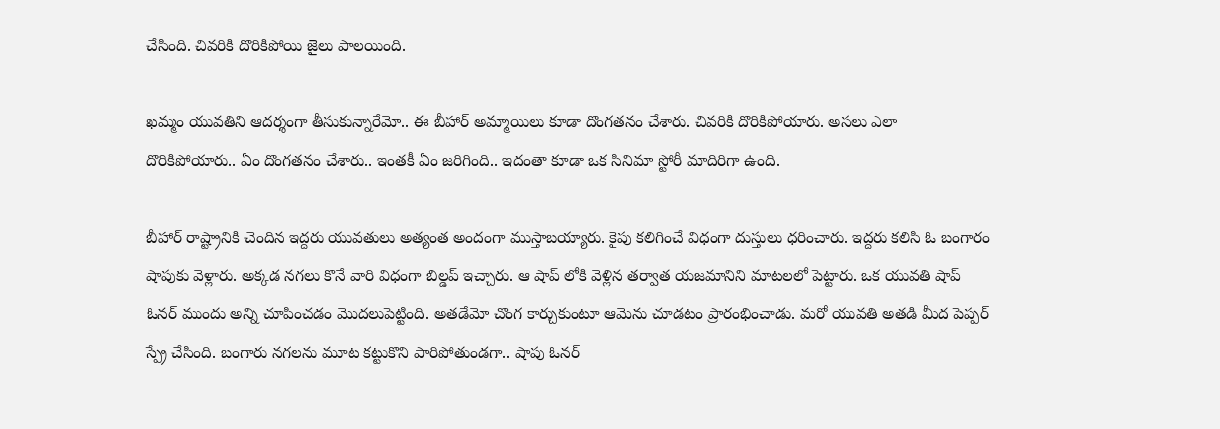చేసింది. చివరికి దొరికిపోయి జైలు పాలయింది.

ఖమ్మం యువతిని ఆదర్శంగా తీసుకున్నారేమో.. ఈ బీహార్ అమ్మాయిలు కూడా దొంగతనం చేశారు. చివరికి దొరికిపోయారు. అసలు ఎలా దొరికిపోయారు.. ఏం దొంగతనం చేశారు.. ఇంతకీ ఏం జరిగింది.. ఇదంతా కూడా ఒక సినిమా స్టోరీ మాదిరిగా ఉంది.

బీహార్ రాష్ట్రానికి చెందిన ఇద్దరు యువతులు అత్యంత అందంగా ముస్తాబయ్యారు. కైపు కలిగించే విధంగా దుస్తులు ధరించారు. ఇద్దరు కలిసి ఓ బంగారం షాపుకు వెళ్లారు. అక్కడ నగలు కొనే వారి విధంగా బిల్డప్ ఇచ్చారు. ఆ షాప్ లోకి వెళ్లిన తర్వాత యజమానిని మాటలలో పెట్టారు. ఒక యువతి షాప్ ఓనర్ ముందు అన్ని చూపించడం మొదలుపెట్టింది. అతడేమో చొంగ కార్చుకుంటూ ఆమెను చూడటం ప్రారంభించాడు. మరో యువతి అతడి మీద పెప్పర్ స్ప్రే చేసింది. బంగారు నగలను మూట కట్టుకొని పారిపోతుండగా.. షాపు ఓనర్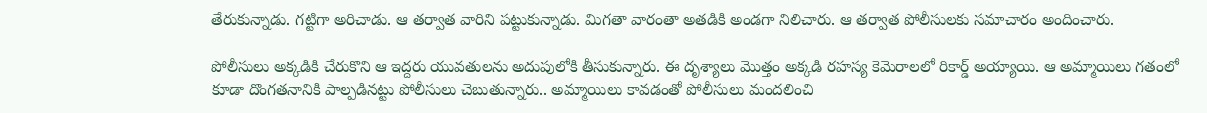తేరుకున్నాడు. గట్టిగా అరిచాడు. ఆ తర్వాత వారిని పట్టుకున్నాడు. మిగతా వారంతా అతడికి అండగా నిలిచారు. ఆ తర్వాత పోలీసులకు సమాచారం అందించారు.

పోలీసులు అక్కడికి చేరుకొని ఆ ఇద్దరు యువతులను అదుపులోకి తీసుకున్నారు. ఈ దృశ్యాలు మొత్తం అక్కడి రహస్య కెమెరాలలో రికార్డ్ అయ్యాయి. ఆ అమ్మాయిలు గతంలో కూడా దొంగతనానికి పాల్పడినట్టు పోలీసులు చెబుతున్నారు.. అమ్మాయిలు కావడంతో పోలీసులు మందలించి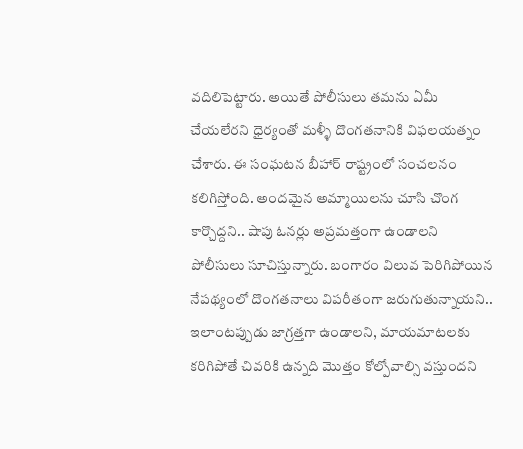వదిలిపెట్టారు. అయితే పోలీసులు తమను ఏమీ చేయలేరని ధైర్యంతో మళ్ళీ దొంగతనానికి విఫలయత్నం చేశారు. ఈ సంఘటన బీహార్ రాష్ట్రంలో సంచలనం కలిగిస్తోంది. అందమైన అమ్మాయిలను చూసి చొంగ కార్చొద్దని.. షాపు ఓనర్లు అప్రమత్తంగా ఉండాలని పోలీసులు సూచిస్తున్నారు. బంగారం విలువ పెరిగిపోయిన నేపథ్యంలో దొంగతనాలు విపరీతంగా జరుగుతున్నాయని.. ఇలాంటప్పుడు జాగ్రత్తగా ఉండాలని, మాయమాటలకు కరిగిపోతే చివరికి ఉన్నది మొత్తం కోల్పోవాల్సి వస్తుందని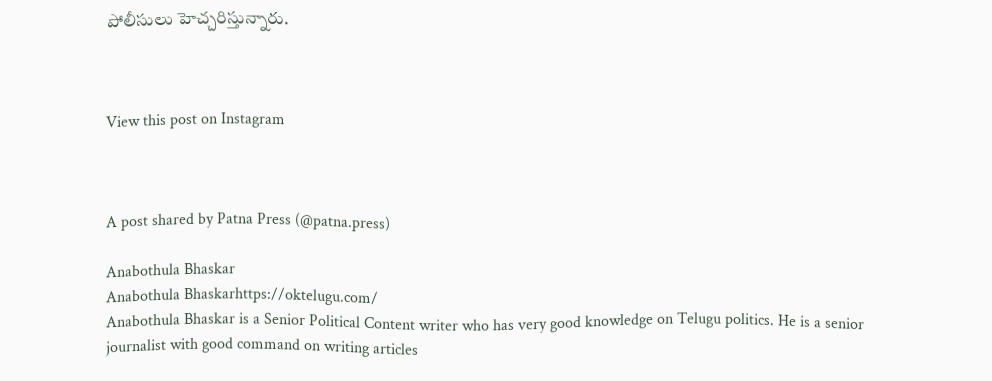పోలీసులు హెచ్చరిస్తున్నారు.



View this post on Instagram



A post shared by Patna Press (@patna.press)

Anabothula Bhaskar
Anabothula Bhaskarhttps://oktelugu.com/
Anabothula Bhaskar is a Senior Political Content writer who has very good knowledge on Telugu politics. He is a senior journalist with good command on writing articles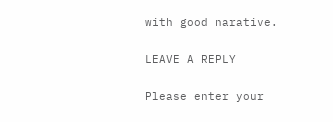with good narative.

LEAVE A REPLY

Please enter your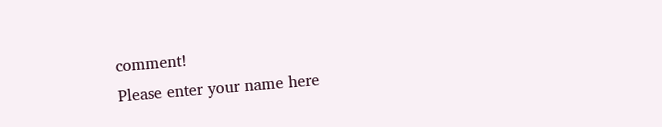comment!
Please enter your name here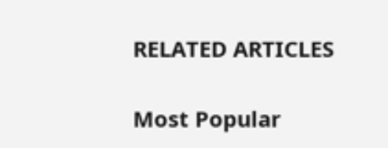RELATED ARTICLES

Most Popular